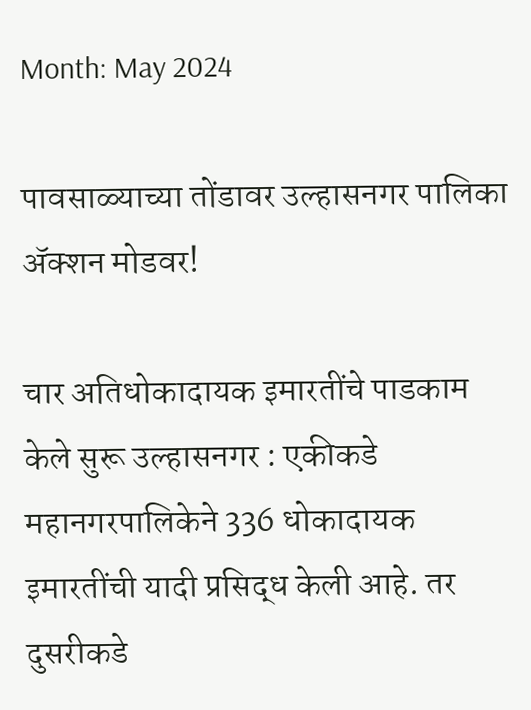Month: May 2024

पावसाळ्याच्या तोंडावर उल्हासनगर पालिका अ‍ॅक्शन मोडवर!

चार अतिधोकादायक इमारतींचे पाडकाम केले सुरू उल्हासनगर : एकीकडे महानगरपालिकेने 336 धोकादायक इमारतींची यादी प्रसिद्ध केली आहे. तर दुसरीकडे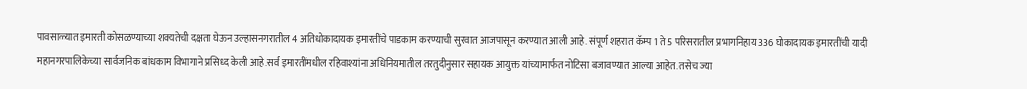पावसाळ्यात इमारती कोसळण्याच्या शक्यतेची दक्षता घेऊन उल्हासनगरातील 4 अतिधोकादायक इमारतींचे पाडकाम करण्याची सुरवात आजपासून करण्यात आली आहे. संपूर्ण शहरात कॅम्प 1 ते 5 परिसरातील प्रभागनिहाय 336 घोकादायक इमारतींची यादी महानगरपालिकेच्या सार्वजनिक बांधकाम विभागाने प्रसिध्द केली आहे.सर्व इमारतींमधील रहिवाश्यांना अधिनियमातील तरतुदीनुसार सहायक आयुक्त यांच्यामार्फत नोटिसा बजावण्यात आल्या आहेत. तसेच ज्या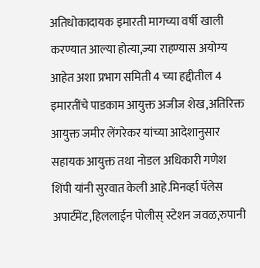अतिधोकादायक इमारती मागच्या वर्षी खाली करण्यात आल्या होत्या,ज्या राहण्यास अयोग्य आहेत अशा प्रभाग समिती 4 च्या हद्दीतील 4 इमारतींचे पाडकाम आयुक्त अजीज शेख,अतिरिक्त आयुक्त जमीर लेंगरेकर यांच्या आदेशानुसार सहायक आयुक्त तथा नोडल अधिकारी गणेश शिंपी यांनी सुरवात केली आहे.मिनर्व्हा पॅलेस अपार्टमेंट,हिललाईन पोलीस् स्टेशन जवळ,रुपानी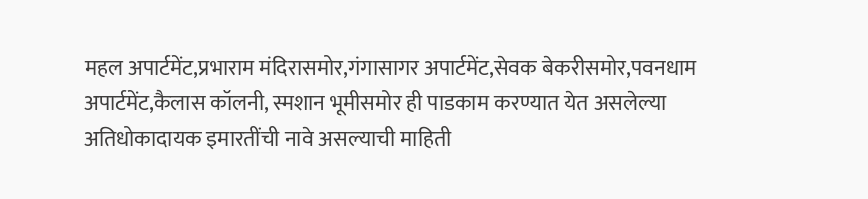महल अपार्टमेंट,प्रभाराम मंदिरासमोर,गंगासागर अपार्टमेंट,सेवक बेकरीसमोर,पवनधाम अपार्टमेंट,कैलास कॉलनी, स्मशान भूमीसमोर ही पाडकाम करण्यात येत असलेल्या अतिधोकादायक इमारतींची नावे असल्याची माहिती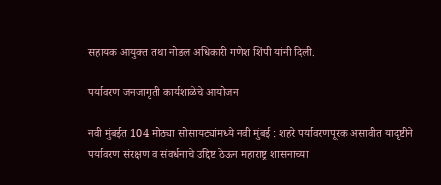सहायक आयुक्त तथा नोडल अधिकारी गणेश शिंपी यांनी दिली.

पर्यावरण जनजागृती कार्यशाळेचे आयोजन

नवी मुंबईत 104 मोठ्या सोसायट्यांमध्ये नवी मुंबई : शहरे पर्यावरणपूरक असावीत यादृष्टीने पर्यावरण संरक्षण व संवर्धनाचे उद्दिष्ट ठेऊन महाराष्ट्र शासनाच्या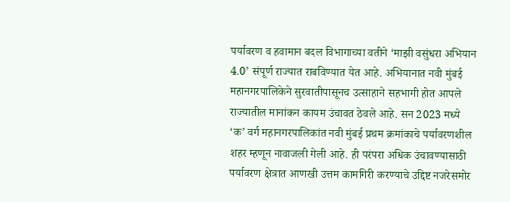पर्यावरण व हवामान बदल विभागाच्या वतीने ‘माझी वसुंधरा अभियान 4.0’ संपूर्ण राज्यात राबविण्यात येत आहे. अभियानात नवी मुंबई महानगरपालिकेने सुरवातीपासूनच उत्साहाने सहभागी होत आपले राज्यातील मानांकन कायम उंचावत ठेवले आहे. सन 2023 मध्ये ‘क’ वर्ग महानगरपालिकांत नवी मुंबई प्रथम क्रमांकाचे पर्यावरणशील शहर म्हणून नावाजली गेली आहे. ही परंपरा अधिक उंचावण्यासाठी पर्यावरण क्षेत्रात आणखी उत्तम कामगिरी करण्याचे उद्दिष्ट नजरेसमोर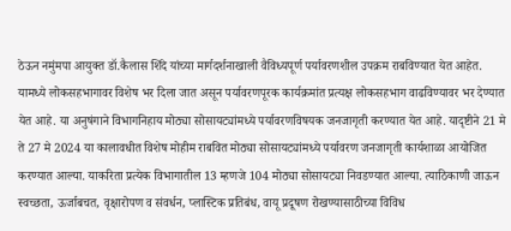ठेऊन नमुंमपा आयुक्त डॉ.कैलास शिंदे यांच्या मार्गदर्शनाखाली वैविध्यपूर्ण पर्यावरणशील उपक्रम राबविण्यात येत आहेत. यामध्ये लोकसहभागावर विशेष भर दिला जात असून पर्यावरणपूरक कार्यक्रमांत प्रत्यक्ष लोकसहभाग वाढविण्यावर भर देण्यात येत आहे. या अनुषंगाने विभागनिहाय मोठ्या सोसायट्यांमध्ये पर्यावरणविषयक जनजागृती करण्यात येत आहे. यादृष्टीने 21 मे ते 27 मे 2024 या कालावधीत विशेष मोहीम राबवित मोठ्या सोसायट्यांमध्ये पर्यावरण जनजागृती कार्यशाळा आयोजित करण्यात आल्या. याकरिता प्रत्येक विभागातील 13 म्हणजे 104 मोठ्या सोसायट्या निवडण्यात आल्या. त्याठिकाणी जाऊन स्वच्छता, ऊर्जाबचत, वृक्षारोपण व संवर्धन, प्लास्टिक प्रतिबंध, वायू प्रदूषण रोखण्यासाठीच्या विविध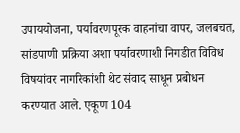उपाययोजना, पर्यावरणपूरक वाहनांचा वापर, जलबचत, सांडपाणी प्रक्रिया अशा पर्यावरणाशी निगडीत विविध विषयांवर नागरिकांशी थेट संवाद साधून प्रबोधन करण्यात आले. एकूण 104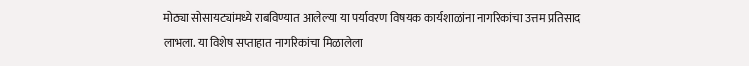मोठ्या सोसायट्यांमध्ये राबविण्यात आलेल्या या पर्यावरण विषयक कार्यशाळांना नागरिकांचा उत्तम प्रतिसाद लाभला. या विशेष सप्ताहात नागरिकांचा मिळालेला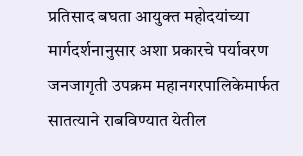प्रतिसाद बघता आयुक्त महोदयांच्या मार्गदर्शनानुसार अशा प्रकारचे पर्यावरण जनजागृती उपक्रम महानगरपालिकेमार्फत सातत्याने राबविण्यात येतील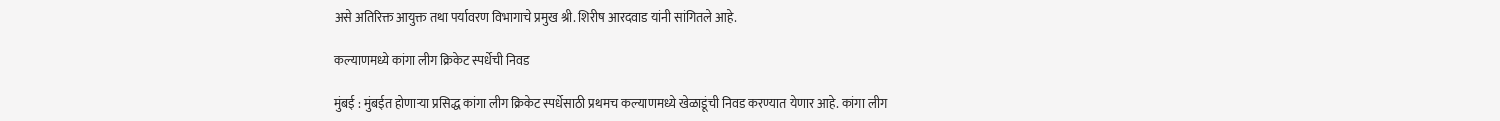असे अतिरिक्त आयुक्त तथा पर्यावरण विभागाचे प्रमुख श्री. शिरीष आरदवाड यांनी सांगितले आहे.

कल्याणमध्ये कांगा लीग क्रिकेट स्पर्धेची निवड

मुंबई : मुंबईत होणाऱ्या प्रसिद्ध कांगा लीग क्रिकेट स्पर्धेसाठी प्रथमच कल्याणमध्ये खेळाडूंची निवड करण्यात येणार आहे. कांगा लीग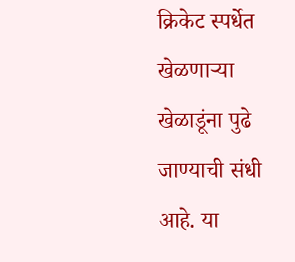क्रिकेट स्पर्धेत खेळणाऱ्या खेळाडूंना पुढे जाण्याची संधी आहे. या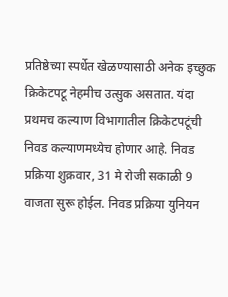प्रतिष्ठेच्या स्पर्धेत खेळण्यासाठी अनेक इच्छुक क्रिकेटपटू नेहमीच उत्सुक असतात. यंदा प्रथमच कल्याण विभागातील क्रिकेटपटूंची निवड कल्याणमध्येच होणार आहे. निवड प्रक्रिया शुक्रवार, 31 मे रोजी सकाळी 9 वाजता सुरू होईल. निवड प्रक्रिया युनियन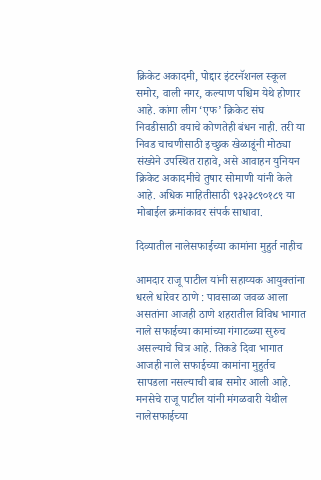क्रिकेट अकादमी, पोद्दार इंटरनॅशनल स्कूल समोर, वाली नगर, कल्याण पश्चिम येथे होणार आहे. कांगा लीग ‘एफ’ क्रिकेट संघ निवडीसाठी वयाचे कोणतेही बंधन नाही. तरी या निवड चाचणीसाठी इच्छुक खेळाडूंनी मोठ्या संख्येने उपस्थित राहावे, असे आवाहन युनियन क्रिकेट अकादमीचे तुषार सोमाणी यांनी केले आहे. अधिक माहितीसाठी ९३२३८९०१८९ या मोबाईल क्रमांकावर संपर्क साधावा.

दिव्यातील नालेसफाईच्या कामांना मुहुर्त नाहीच

आमदार राजू पाटील यांनी सहाय्यक आयुक्तांना धरले धारेवर ठाणे : पावसाळा जवळ आला असतांना आजही ठाणे शहरातील विविध भागात नाले सफाईच्या कामांच्या गंगाटळ्या सुरुच असल्याचे चित्र आहे. तिकडे दिवा भागात आजही नाले सफाईच्या कामांना मुहुर्तच सापडला नसल्याची बाब समोर आली आहे. मनसेचे राजू पाटील यांनी मंगळवारी येथील नालेसफाईच्या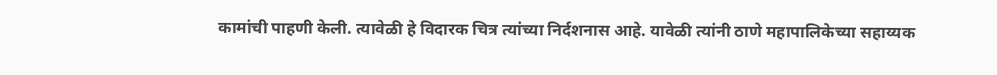कामांची पाहणी केली. त्यावेळी हे विदारक चित्र त्यांच्या निर्दशनास आहे. यावेळी त्यांनी ठाणे महापालिकेच्या सहाय्यक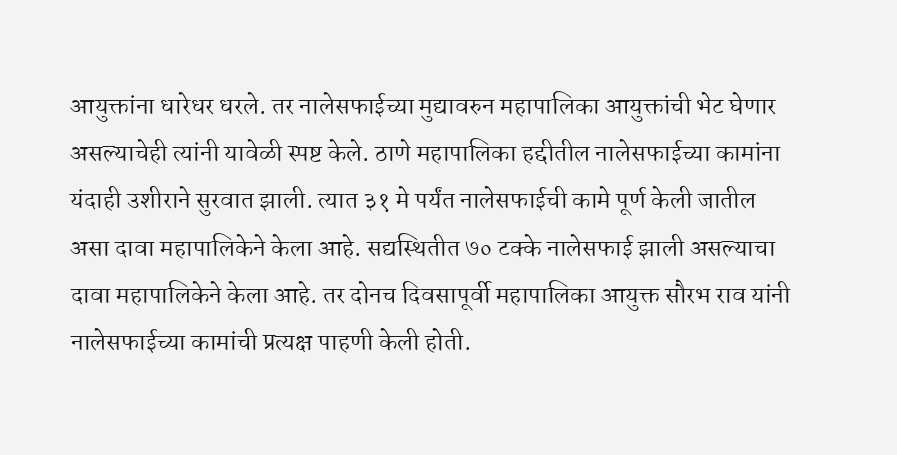आयुक्तांना धारेधर धरले. तर नालेसफाईच्या मुद्यावरुन महापालिका आयुक्तांची भेट घेणार असल्याचेही त्यांनी यावेळी स्पष्ट केले. ठाणे महापालिका हद्दीतील नालेसफाईच्या कामांना यंदाही उशीराने सुरवात झाली. त्यात ३१ मे पर्यंत नालेसफाईची कामे पूर्ण केली जातील असा दावा महापालिकेने केला आहे. सद्यस्थितीत ७० टक्के नालेसफाई झाली असल्याचा दावा महापालिकेने केला आहे. तर दोनच दिवसापूर्वी महापालिका आयुक्त सौरभ राव यांनी नालेसफाईच्या कामांची प्रत्यक्ष पाहणी केली होती.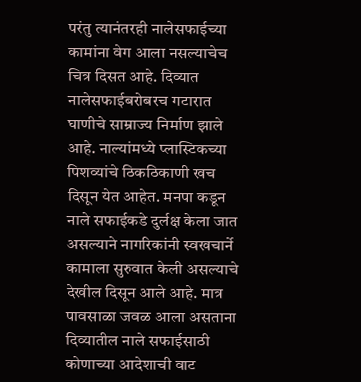परंतु त्यानंतरही नालेसफाईच्या कामांना वेग आला नसल्याचेच चित्र दिसत आहे. दिव्यात नालेसफाईबरोबरच गटारात घाणीचे साम्राज्य निर्माण झाले आहे. नाल्यांमध्ये प्लास्टिकच्या पिशव्यांचे ठिकठिकाणी खच दिसून येत आहेत. मनपा कडून नाले सफाईकडे दुर्लक्ष केला जात असल्याने नागरिकांनी स्वखचार्ने कामाला सुरुवात केली असल्याचे देखील दिसून आले आहे. मात्र पावसाळा जवळ आला असताना दिव्यातील नाले सफाईसाठी कोणाच्या आदेशाची वाट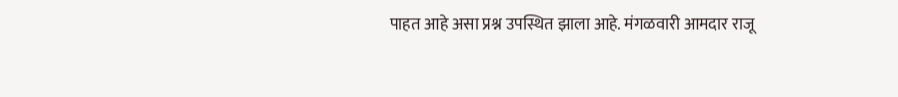पाहत आहे असा प्रश्न उपस्थित झाला आहे. मंगळवारी आमदार राजू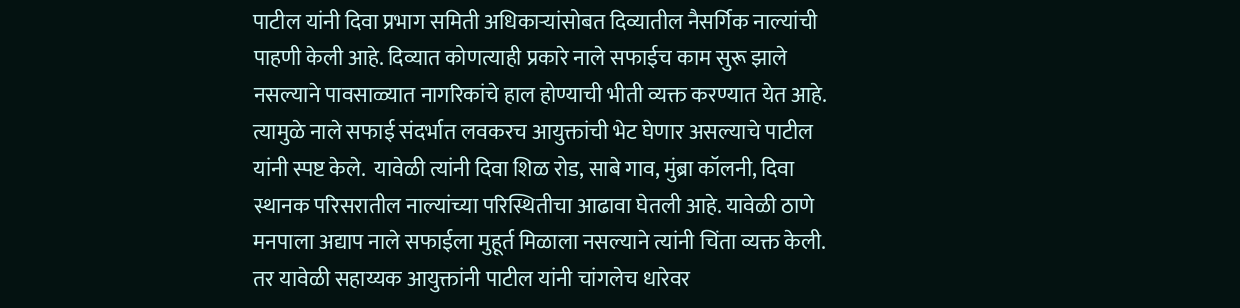पाटील यांनी दिवा प्रभाग समिती अधिकाऱ्यांसोबत दिव्यातील नैसर्गिक नाल्यांची पाहणी केली आहे. दिव्यात कोणत्याही प्रकारे नाले सफाईच काम सुरू झाले नसल्याने पावसाळ्यात नागरिकांचे हाल होण्याची भीती व्यक्त करण्यात येत आहे. त्यामुळे नाले सफाई संदर्भात लवकरच आयुक्तांची भेट घेणार असल्याचे पाटील यांनी स्पष्ट केले.  यावेळी त्यांनी दिवा शिळ रोड, साबे गाव, मुंब्रा कॉलनी, दिवा स्थानक परिसरातील नाल्यांच्या परिस्थितीचा आढावा घेतली आहे. यावेळी ठाणे मनपाला अद्याप नाले सफाईला मुहूर्त मिळाला नसल्याने त्यांनी चिंता व्यक्त केली. तर यावेळी सहाय्यक आयुक्तांनी पाटील यांनी चांगलेच धारेवर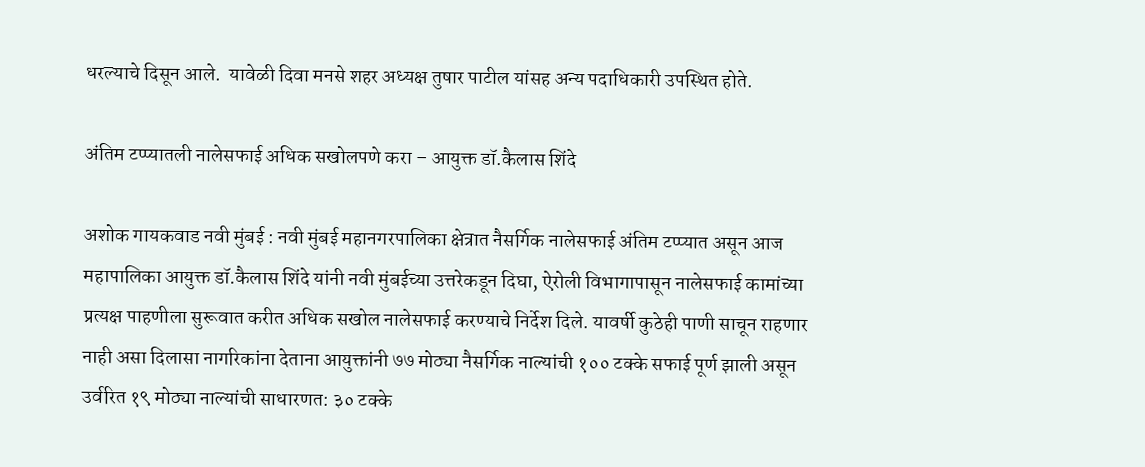धरल्याचे दिसून आले.  यावेळी दिवा मनसे शहर अध्यक्ष तुषार पाटील यांसह अन्य पदाधिकारी उपस्थित होते.

अंतिम टप्प्यातली नालेसफाई अधिक सखोलपणे करा – आयुक्त डॉ.कैलास शिंदे

अशोक गायकवाड नवी मुंबई : नवी मुंबई महानगरपालिका क्षेत्रात नैसर्गिक नालेसफाई अंतिम टप्प्यात असून आज महापालिका आयुक्त डॉ.कैलास शिंदे यांनी नवी मुंबईच्या उत्तरेकडून दिघा, ऐरोली विभागापासून नालेसफाई कामांच्या प्रत्यक्ष पाहणीला सुरूवात करीत अधिक सखोल नालेसफाई करण्याचे निर्देश दिले. यावर्षी कुठेही पाणी साचून राहणार नाही असा दिलासा नागरिकांना देताना आयुक्तांनी ७७ मोठ्या नैसर्गिक नाल्यांची १०० टक्के सफाई पूर्ण झाली असून उर्वरित १९ मोठ्या नाल्यांची साधारणत: ३० टक्के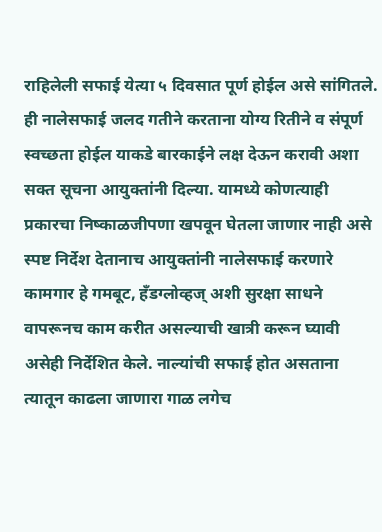राहिलेली सफाई येत्या ५ दिवसात पूर्ण होईल असे सांगितले. ही नालेसफाई जलद गतीने करताना योग्य रितीने व संपूर्ण स्वच्छता होईल याकडे बारकाईने लक्ष देऊन करावी अशा सक्त सूचना आयुक्तांनी दिल्या. यामध्ये कोणत्याही प्रकारचा निष्काळजीपणा खपवून घेतला जाणार नाही असे स्पष्ट निर्देश देतानाच आयुक्तांनी नालेसफाई करणारे कामगार हे गमबूट, हँडग्लोव्हज् अशी सुरक्षा साधने वापरूनच काम करीत असल्याची खात्री करून घ्यावी असेही निर्देशित केले. नाल्यांची सफाई होत असताना त्यातून काढला जाणारा गाळ लगेच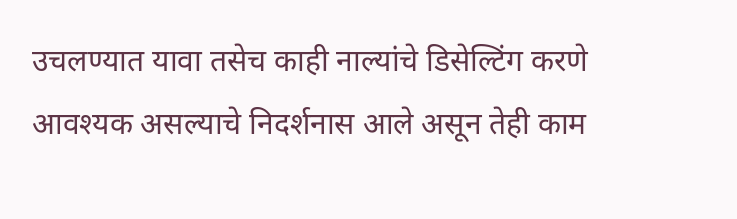उचलण्यात यावा तसेच काही नाल्यांचे डिसेल्टिंग करणे आवश्यक असल्याचे निदर्शनास आले असून तेही काम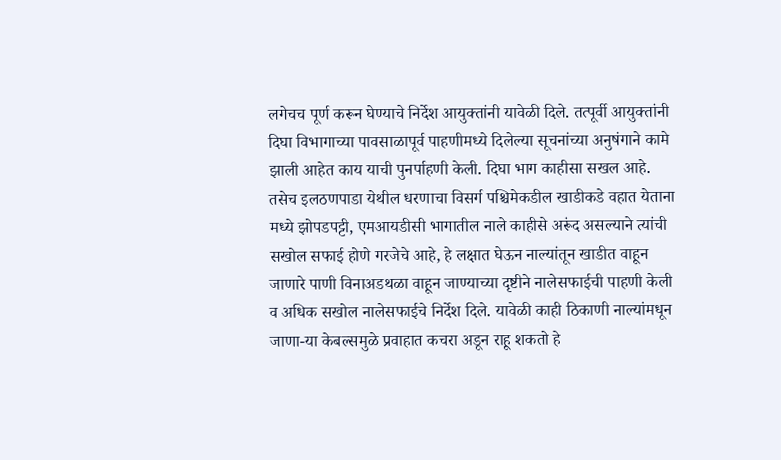लगेचच पूर्ण करून घेण्याचे निर्देश आयुक्तांनी यावेळी दिले. तत्पूर्वी आयुक्तांनी दिघा विभागाच्या पावसाळापूर्व पाहणीमध्ये दिलेल्या सूचनांच्या अनुषंगाने कामे झाली आहेत काय याची पुनर्पाहणी केली. दिघा भाग काहीसा सखल आहे. तसेच इलठणपाडा येथील धरणाचा विसर्ग पश्चिमेकडील खाडीकडे वहात येताना मध्ये झोपडपट्टी, एमआयडीसी भागातील नाले काहीसे अरूंद असल्याने त्यांची सखोल सफाई होणे गरजेचे आहे, हे लक्षात घेऊन नाल्यांतून खाडीत वाहून जाणारे पाणी विनाअडथळा वाहून जाण्याच्या दृष्टीने नालेसफाईची पाहणी केली व अधिक सखोल नालेसफाईचे निर्देश दिले. यावेळी काही ठिकाणी नाल्यांमधून जाणा-या केबल्समुळे प्रवाहात कचरा अडून राहू शकतो हे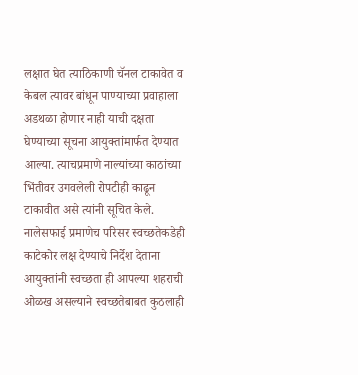लक्षात घेत त्याठिकाणी चॅनल टाकावेत व केबल त्यावर बांधून पाण्याच्या प्रवाहाला अडथळा होणार नाही याची दक्षता घेण्याच्या सूचना आयुक्तांमार्फत देण्यात आल्या. त्याचप्रमाणे नाल्यांच्या काठांच्या भिंतीवर उगवलेली रोपटीही काढून टाकावीत असे त्यांनी सूचित केले. नालेसफाई प्रमाणेच परिसर स्वच्छतेकडेही काटेकोर लक्ष देण्याचे निर्देश देताना आयुक्तांनी स्वच्छता ही आपल्या शहराची ओळख असल्याने स्वच्छतेबाबत कुठलाही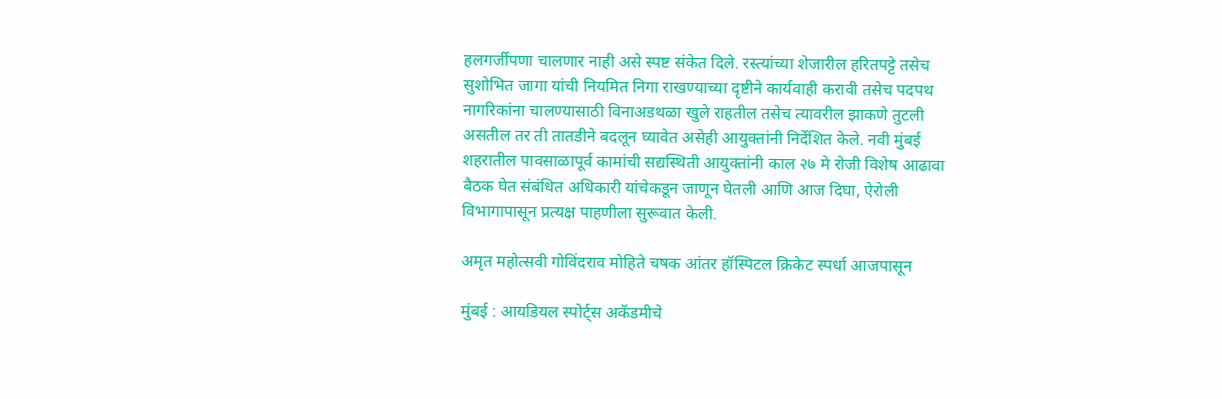हलगर्जीपणा चालणार नाही असे स्पष्ट संकेत दिले. रस्त्यांच्या शेजारील हरितपट्टे तसेच सुशोभित जागा यांची नियमित निगा राखण्याच्या दृष्टीने कार्यवाही करावी तसेच पदपथ नागरिकांना चालण्यासाठी विनाअडथळा खुले राहतील तसेच त्यावरील झाकणे तुटली असतील तर ती तातडीने बदलून घ्यावेत असेही आयुक्तांनी निर्देशित केले. नवी मुंबई शहरातील पावसाळापूर्व कामांची सद्यस्थिती आयुक्तांनी काल २७ मे रोजी विशेष आढावा बैठक घेत संबंधित अधिकारी यांचेकडून जाणून घेतली आणि आज दिघा, ऐरोली विभागापासून प्रत्यक्ष पाहणीला सुरूवात केली.

अमृत महोत्सवी गोविंदराव मोहिते चषक आंतर हॉस्पिटल क्रिकेट स्पर्धा आजपासून

मुंबई : आयडियल स्पोर्ट्स अकॅडमीचे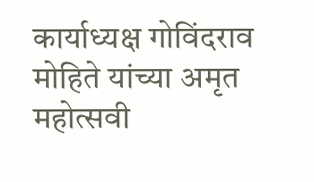कार्याध्यक्ष गोविंदराव मोहिते यांच्या अमृत महोत्सवी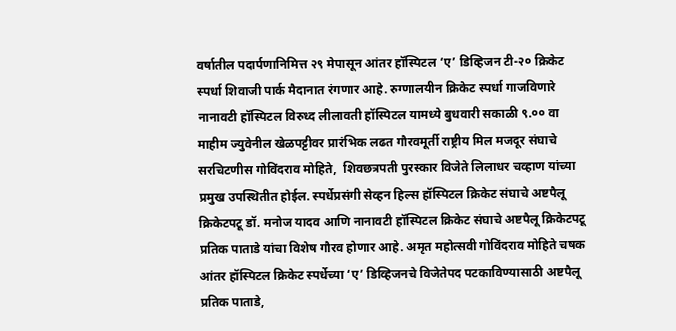वर्षातील पदार्पणानिमित्त २९ मेपासून आंतर हॉस्पिटल ‘ए’ डिव्हिजन टी-२० क्रिकेट स्पर्धा शिवाजी पार्क मैदानात रंगणार आहे. रुग्णालयीन क्रिकेट स्पर्धा गाजविणारे नानावटी हॉस्पिटल विरुध्द लीलावती हॉस्पिटल यामध्ये बुधवारी सकाळी ९.०० वा माहीम ज्युवेनील खेळपट्टीवर प्रारंभिक लढत गौरवमूर्ती राष्ट्रीय मिल मजदूर संघाचे सरचिटणीस गोविंदराव मोहिते,  शिवछत्रपती पुरस्कार विजेते लिलाधर चव्हाण यांच्या प्रमुख उपस्थितीत होईल. स्पर्धेप्रसंगी सेव्हन हिल्स हॉस्पिटल क्रिकेट संघाचे अष्टपैलू क्रिकेटपटू डॉ. मनोज यादव आणि नानावटी हॉस्पिटल क्रिकेट संघाचे अष्टपैलू क्रिकेटपटू प्रतिक पाताडे यांचा विशेष गौरव होणार आहे. अमृत महोत्सवी गोविंदराव मोहिते चषक आंतर हॉस्पिटल क्रिकेट स्पर्धेच्या ‘ए’ डिव्हिजनचे विजेतेपद पटकाविण्यासाठी अष्टपैलू प्रतिक पाताडे,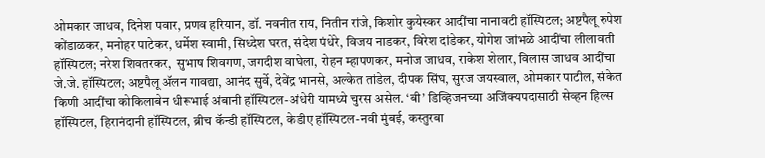ओमकार जाधव, दिनेश पवार, प्रणव हरियान, डॉ. नवनीत राय, नितीन रांजे, किशोर कुयेस्कर आदींचा नानावटी हॉस्पिटल; अष्टपैलू रुपेश कोंडाळकर, मनोहर पाटेकर, धर्मेश स्वामी, सिध्देश घरत, संदेश पंधेरे, विजय नाडकर, विरेश दांडेकर, योगेश जांभळे आदींचा लीलावती हॉस्पिटल; नरेश शिवतरकर,  सुभाष शिवगण, जगदीश वाघेला, रोहन म्हापणकर, मनोज जाधव, राकेश शेलार, विलास जाधव आदींचा जे.जे. हॉस्पिटल; अष्टपैलू ॲलन गावद्या, आनंद सुर्वे, देवेंद्र भानसे, अल्केत तांडेल, दीपक सिंघ, सुरज जयस्वाल, ओमकार पाटील, संकेत किणी आदींचा कोकिलाबेन धीरूभाई अंबानी हॉस्पिटल-अंधेरी यामध्ये चुरस असेल. ‘बी’ डिव्हिजनच्या अजिंक्यपदासाठी सेव्हन हिल्स हॉस्पिटल, हिरानंदानी हॉस्पिटल, ब्रीच कॅन्डी हॉस्पिटल, केडीए हॉस्पिटल-नवी मुंबई, कस्तुरबा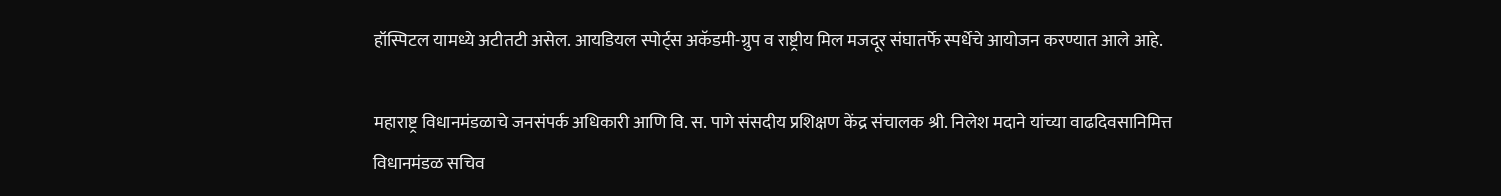हॉस्पिटल यामध्ये अटीतटी असेल. आयडियल स्पोर्ट्स अकॅडमी-ग्रुप व राष्ट्रीय मिल मजदूर संघातर्फे स्पर्धेचे आयोजन करण्यात आले आहे.

महाराष्ट्र विधानमंडळाचे जनसंपर्क अधिकारी आणि वि. स. पागे संसदीय प्रशिक्षण केंद्र संचालक श्री. निलेश मदाने यांच्या वाढदिवसानिमित्त विधानमंडळ सचिव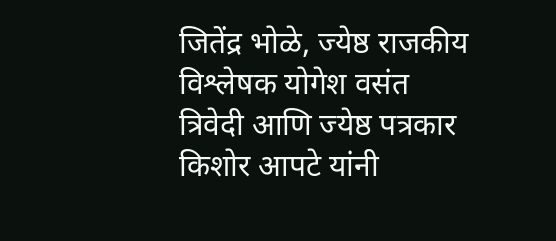जितेंद्र भोळे, ज्येष्ठ राजकीय विश्लेषक योगेश वसंत त्रिवेदी आणि ज्येष्ठ पत्रकार किशोर आपटे यांनी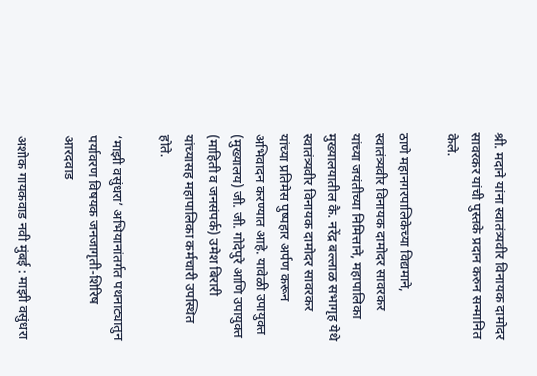श्री. मदाने यांना स्वातंत्र्यवीर विनायक दामोदर सावरकर यांची पुस्तके प्रदान करुन सन्मानित केले.

ठाणे महानगरपालिकेच्या विद्यमाने, स्वातंत्र्यवीर विनायक दामोदर सावरकर यांच्या जयंतीच्या निमित्ताने, महापालिका मुख्यालयातील कै. नरेंद्र बल्लाळ सभागृह येथे स्वातंत्र्यवीर विनायक दामोदर सावरकर यांच्या प्रतिमेस पुष्पहार अर्पण करून अभिवादन करण्यात आहे. यावेळी उपायुक्त (मुख्यालय) जी. जी. गोदेपुरे आणि उपायुक्त (माहिती व जनसंपर्क) उमेश बिरारी यांच्यासह महापालिका कर्मचारी उपस्थित होते.

‘माझी वसुंधरा’ अभियानांतर्गत पथनाट्यातुन पर्यावरण विषयक जनजागृती-शिरिष आरदवाड

अशोक गायकवाड नवी मुंबई : माझी वसुंधरा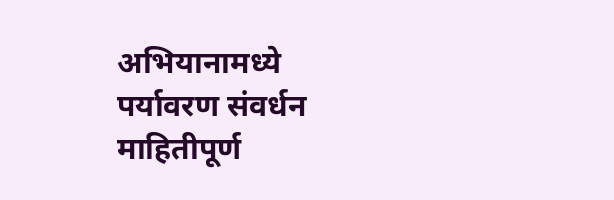अभियानामध्ये पर्यावरण संवर्धन माहितीपूर्ण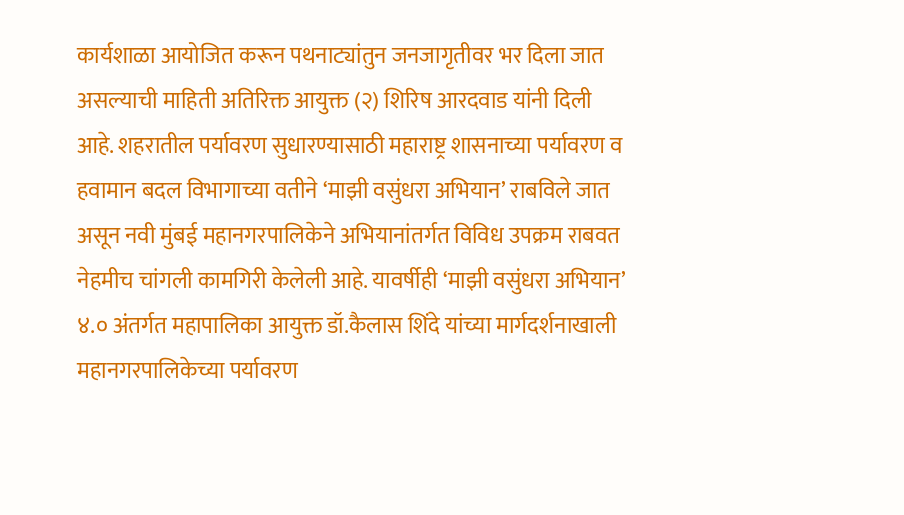कार्यशाळा आयोजित करून पथनाट्यांतुन जनजागृतीवर भर दिला जात असल्याची माहिती अतिरिक्त आयुक्त (२) शिरिष आरदवाड यांनी दिली आहे. शहरातील पर्यावरण सुधारण्यासाठी महाराष्ट्र शासनाच्या पर्यावरण व हवामान बदल विभागाच्या वतीने ‘माझी वसुंधरा अभियान’ राबविले जात असून नवी मुंबई महानगरपालिकेने अभियानांतर्गत विविध उपक्रम राबवत नेहमीच चांगली कामगिरी केलेली आहे. यावर्षीही ‘माझी वसुंधरा अभियान’ ४.० अंतर्गत महापालिका आयुक्त डॉ.कैलास शिंदे यांच्या मार्गदर्शनाखाली महानगरपालिकेच्या पर्यावरण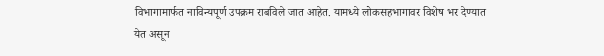विभागामार्फत नाविन्यपूर्ण उपक्रम राबविले जात आहेत. यामध्ये लोकसहभागावर विशेष भर देण्यात येत असून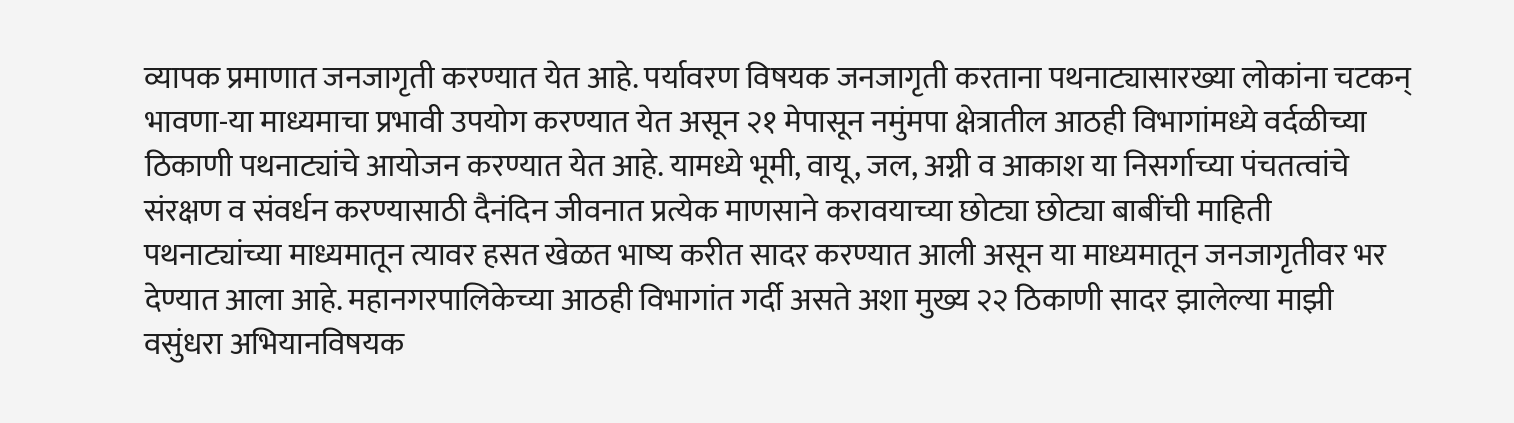व्यापक प्रमाणात जनजागृती करण्यात येत आहे. पर्यावरण विषयक जनजागृती करताना पथनाट्यासारख्या लोकांना चटकन् भावणा-या माध्यमाचा प्रभावी उपयोग करण्यात येत असून २१ मेपासून नमुंमपा क्षेत्रातील आठही विभागांमध्ये वर्दळीच्या ठिकाणी पथनाट्यांचे आयोजन करण्यात येत आहे. यामध्ये भूमी, वायू, जल, अग्नी व आकाश या निसर्गाच्या पंचतत्वांचे संरक्षण व संवर्धन करण्यासाठी दैनंदिन जीवनात प्रत्येक माणसाने करावयाच्या छोट्या छोट्या बाबींची माहिती पथनाट्यांच्या माध्यमातून त्यावर हसत खेळत भाष्य करीत सादर करण्यात आली असून या माध्यमातून जनजागृतीवर भर देण्यात आला आहे. महानगरपालिकेच्या आठही विभागांत गर्दी असते अशा मुख्य २२ ठिकाणी सादर झालेल्या माझी वसुंधरा अभियानविषयक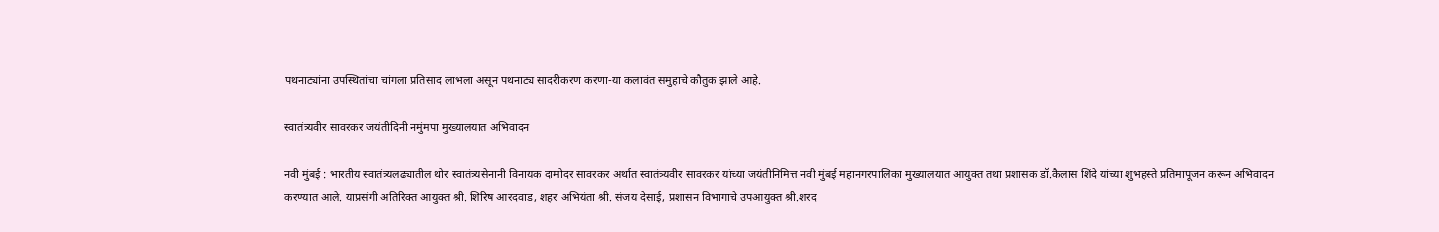पथनाट्यांना उपस्थितांचा चांगला प्रतिसाद लाभला असून पथनाट्य सादरीकरण करणा-या कलावंत समुहाचे कौतुक झाले आहे.

स्वातंत्र्यवीर सावरकर जयंतीदिनी नमुंमपा मुख्यालयात अभिवादन

नवी मुंबई : भारतीय स्वातंत्र्यलढ्यातील थोर स्वातंत्र्यसेनानी विनायक दामोदर सावरकर अर्थात स्वातंत्र्यवीर सावरकर यांच्या जयंतीनिमित्त नवी मुंबई महानगरपालिका मुख्यालयात आयुक्त तथा प्रशासक डॉ.कैलास शिंदे यांच्या शुभहस्ते प्रतिमापूजन करून अभिवादन करण्यात आले. याप्रसंगी अतिरिक्त आयुक्त श्री. शिरिष आरदवाड, शहर अभियंता श्री. संजय देसाई, प्रशासन विभागाचे उपआयुक्त श्री.शरद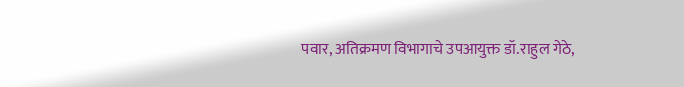पवार, अतिक्रमण विभागाचे उपआयुक्त डॉ.राहुल गेठे,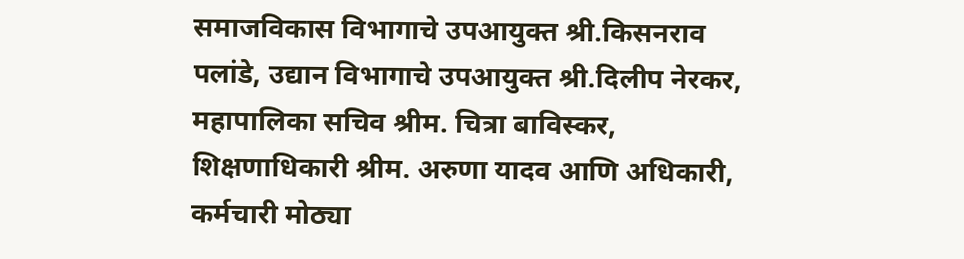समाजविकास विभागाचे उपआयुक्त श्री.किसनराव पलांडे, उद्यान विभागाचे उपआयुक्त श्री.दिलीप नेरकर, महापालिका सचिव श्रीम. चित्रा बाविस्कर, शिक्षणाधिकारी श्रीम. अरुणा यादव आणि अधिकारी, कर्मचारी मोठ्या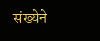संख्येने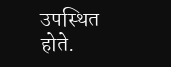उपस्थित होते.